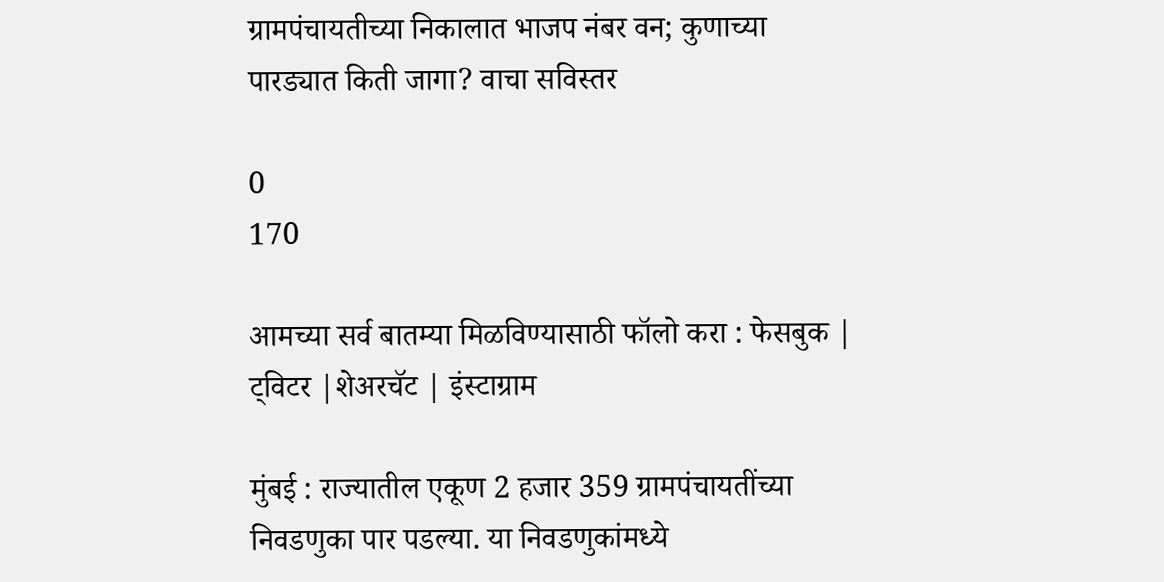ग्रामपंचायतीच्या निकालात भाजप नंबर वन; कुणाच्या पारड्यात किती जागा? वाचा सविस्तर

0
170

आमच्या सर्व बातम्या मिळविण्यासाठी फॉलो करा : फेसबुक | ट्विटर |शेअरचॅट | इंस्टाग्राम

मुंबई : राज्यातील एकूण 2 हजार 359 ग्रामपंचायतींच्या निवडणुका पार पडल्या. या निवडणुकांमध्ये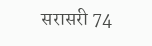सरासरी 74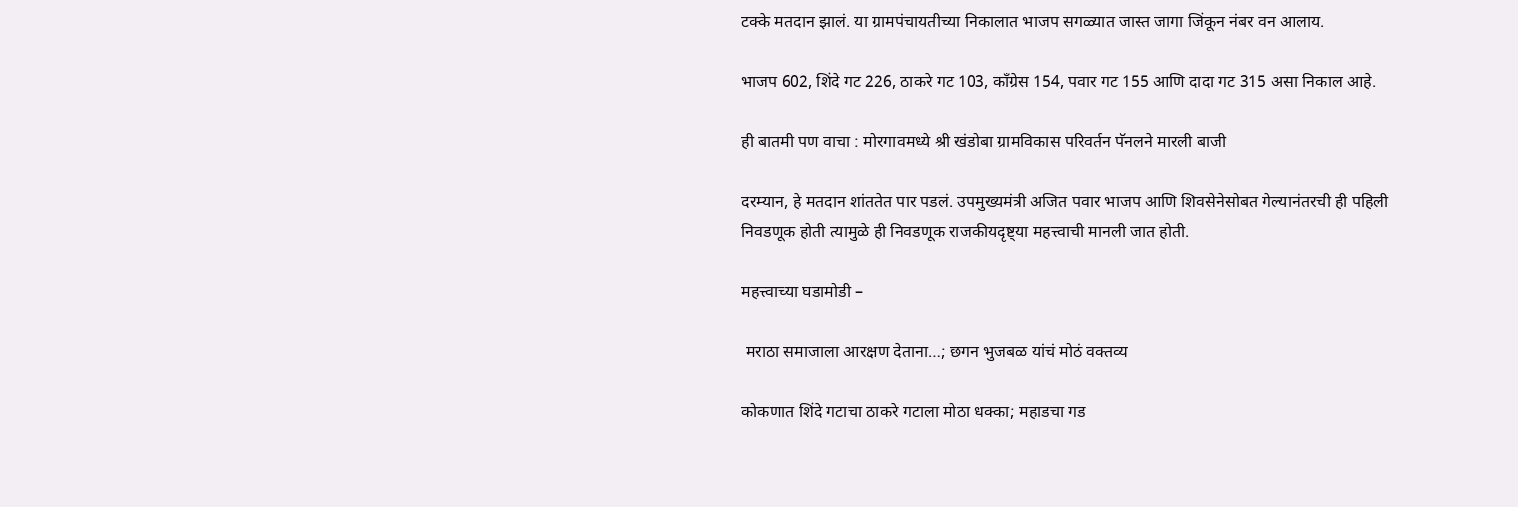टक्के मतदान झालं. या ग्रामपंचायतीच्या निकालात भाजप सगळ्यात जास्त जागा जिंकून नंबर वन आलाय.

भाजप 602, शिंदे गट 226, ठाकरे गट 103, काँग्रेस 154, पवार गट 155 आणि दादा गट 315 असा निकाल आहे.

ही बातमी पण वाचा : मोरगावमध्ये श्री खंडोबा ग्रामविकास परिवर्तन पॅनलने मारली बाजी

दरम्यान, हे मतदान शांततेत पार पडलं. उपमुख्यमंत्री अजित पवार भाजप आणि शिवसेनेसोबत गेल्यानंतरची ही पहिली निवडणूक होती त्यामुळे ही निवडणूक राजकीयदृष्ट्या महत्त्वाची मानली जात होती.

महत्त्वाच्या घडामोडी –

 मराठा समाजाला आरक्षण देताना…; छगन भुजबळ यांचं मोठं वक्तव्य

कोकणात शिंदे गटाचा ठाकरे गटाला मोठा धक्का; महाडचा गड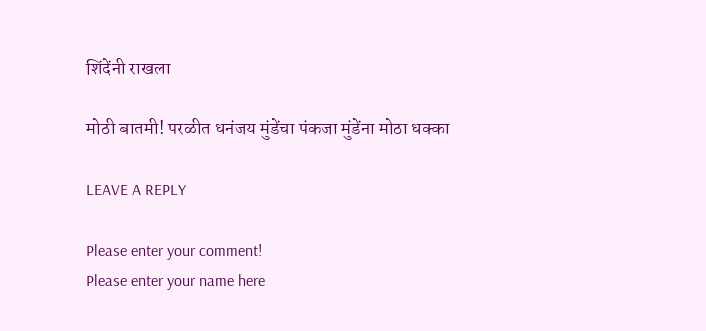शिंदेंनी राखला

मोठी बातमी! परळीत धनंजय मुंडेंचा पंकजा मुंडेंना मोठा धक्का

LEAVE A REPLY

Please enter your comment!
Please enter your name here